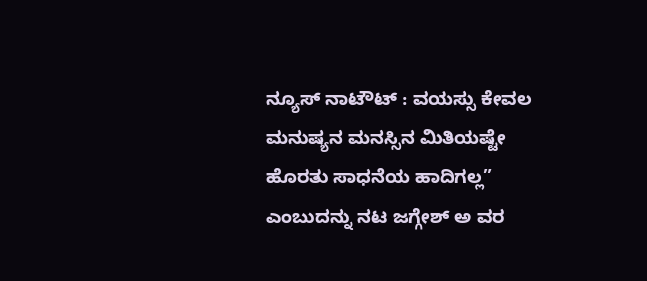ನ್ಯೂಸ್ ನಾಟೌಟ್ : ವಯಸ್ಸು ಕೇವಲ ಮನುಷ್ಯನ ಮನಸ್ಸಿನ ಮಿತಿಯಷ್ಟೇ ಹೊರತು ಸಾಧನೆಯ ಹಾದಿಗಲ್ಲ” ಎಂಬುದನ್ನು ನಟ ಜಗ್ಗೇಶ್ ಅ ವರ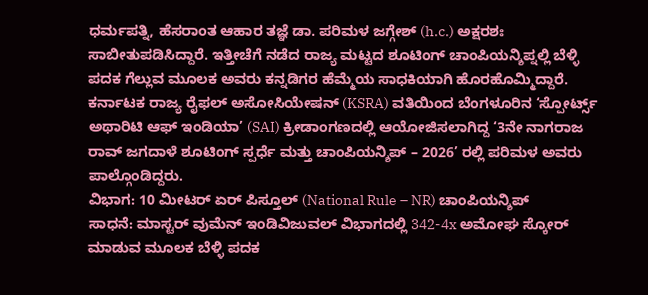ಧರ್ಮಪತ್ನಿ, ಹೆಸರಾಂತ ಆಹಾರ ತಜ್ಞೆ ಡಾ. ಪರಿಮಳ ಜಗ್ಗೇಶ್ (h.c.) ಅಕ್ಷರಶಃ ಸಾಬೀತುಪಡಿಸಿದ್ದಾರೆ. ಇತ್ತೀಚೆಗೆ ನಡೆದ ರಾಜ್ಯ ಮಟ್ಟದ ಶೂಟಿಂಗ್ ಚಾಂಪಿಯನ್ಶಿಪ್ನಲ್ಲಿ ಬೆಳ್ಳಿ ಪದಕ ಗೆಲ್ಲುವ ಮೂಲಕ ಅವರು ಕನ್ನಡಿಗರ ಹೆಮ್ಮೆಯ ಸಾಧಕಿಯಾಗಿ ಹೊರಹೊಮ್ಮಿದ್ದಾರೆ.
ಕರ್ನಾಟಕ ರಾಜ್ಯ ರೈಫಲ್ ಅಸೋಸಿಯೇಷನ್ (KSRA) ವತಿಯಿಂದ ಬೆಂಗಳೂರಿನ ‘ಸ್ಪೋರ್ಟ್ಸ್ ಅಥಾರಿಟಿ ಆಫ್ ಇಂಡಿಯಾ’ (SAI) ಕ್ರೀಡಾಂಗಣದಲ್ಲಿ ಆಯೋಜಿಸಲಾಗಿದ್ದ ‘3ನೇ ನಾಗರಾಜ ರಾವ್ ಜಗದಾಳೆ ಶೂಟಿಂಗ್ ಸ್ಪರ್ಧೆ ಮತ್ತು ಚಾಂಪಿಯನ್ಶಿಪ್ – 2026’ ರಲ್ಲಿ ಪರಿಮಳ ಅವರು ಪಾಲ್ಗೊಂಡಿದ್ದರು.
ವಿಭಾಗ: 10 ಮೀಟರ್ ಏರ್ ಪಿಸ್ತೂಲ್ (National Rule – NR) ಚಾಂಪಿಯನ್ಶಿಪ್
ಸಾಧನೆ: ಮಾಸ್ಟರ್ ವುಮೆನ್ ಇಂಡಿವಿಜುವಲ್ ವಿಭಾಗದಲ್ಲಿ 342-4x ಅಮೋಘ ಸ್ಕೋರ್ ಮಾಡುವ ಮೂಲಕ ಬೆಳ್ಳಿ ಪದಕ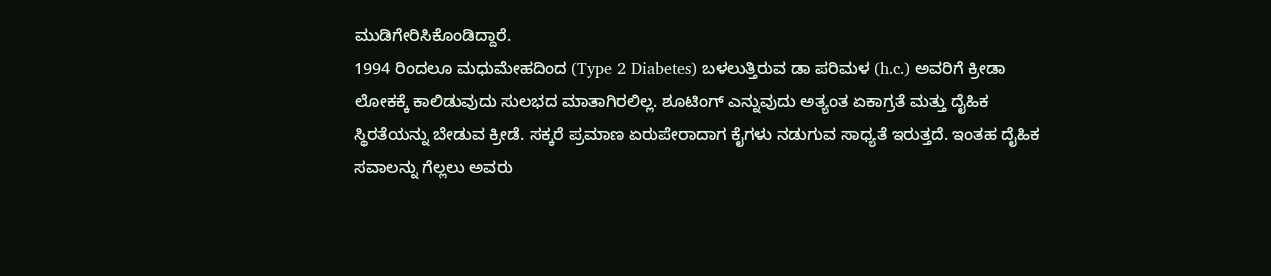ಮುಡಿಗೇರಿಸಿಕೊಂಡಿದ್ದಾರೆ.
1994 ರಿಂದಲೂ ಮಧುಮೇಹದಿಂದ (Type 2 Diabetes) ಬಳಲುತ್ತಿರುವ ಡಾ ಪರಿಮಳ (h.c.) ಅವರಿಗೆ ಕ್ರೀಡಾ ಲೋಕಕ್ಕೆ ಕಾಲಿಡುವುದು ಸುಲಭದ ಮಾತಾಗಿರಲಿಲ್ಲ. ಶೂಟಿಂಗ್ ಎನ್ನುವುದು ಅತ್ಯಂತ ಏಕಾಗ್ರತೆ ಮತ್ತು ದೈಹಿಕ ಸ್ಥಿರತೆಯನ್ನು ಬೇಡುವ ಕ್ರೀಡೆ. ಸಕ್ಕರೆ ಪ್ರಮಾಣ ಏರುಪೇರಾದಾಗ ಕೈಗಳು ನಡುಗುವ ಸಾಧ್ಯತೆ ಇರುತ್ತದೆ. ಇಂತಹ ದೈಹಿಕ ಸವಾಲನ್ನು ಗೆಲ್ಲಲು ಅವರು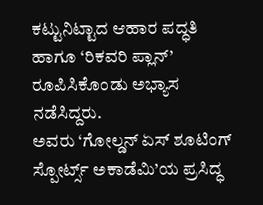ಕಟ್ಟುನಿಟ್ಟಾದ ಆಹಾರ ಪದ್ಧತಿ ಹಾಗೂ ‘ರಿಕವರಿ ಪ್ಲಾನ್’ ರೂಪಿಸಿಕೊಂಡು ಅಭ್ಯಾಸ ನಡೆಸಿದ್ದರು.
ಅವರು ‘ಗೋಲ್ಡನ್ ಏಸ್ ಶೂಟಿಂಗ್ ಸ್ಪೋರ್ಟ್ಸ್ ಅಕಾಡೆಮಿ’ಯ ಪ್ರಸಿದ್ಧ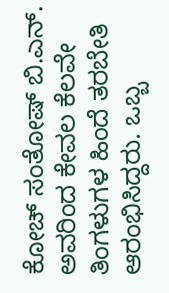ಕೋಚ್ ಸಂತೋಷ್ ಬಿ.ಎನ್. ಅವರಿಂದ ಕೇವಲ ಕೆಲವೇ ತಿಂಗಳುಗಳ ಹಿಂದೆ ತರಬೇತಿ ಆರಂಭಿಸಿದ್ದರು. ಒಬ್ಬ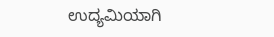ಉದ್ಯಮಿಯಾಗಿ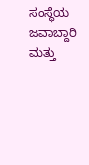ಸಂಸ್ಥೆಯ ಜವಾಬ್ದಾರಿ ಮತ್ತು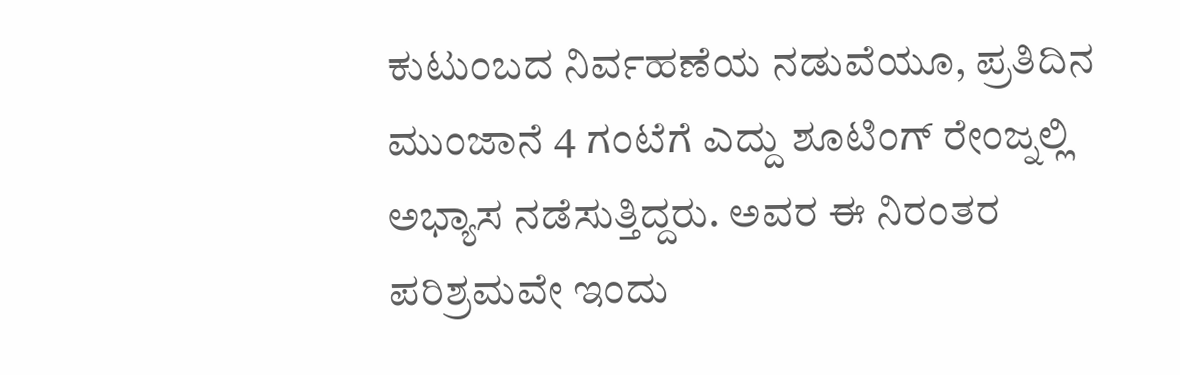ಕುಟುಂಬದ ನಿರ್ವಹಣೆಯ ನಡುವೆಯೂ, ಪ್ರತಿದಿನ ಮುಂಜಾನೆ 4 ಗಂಟೆಗೆ ಎದ್ದು ಶೂಟಿಂಗ್ ರೇಂಜ್ನಲ್ಲಿ ಅಭ್ಯಾಸ ನಡೆಸುತ್ತಿದ್ದರು. ಅವರ ಈ ನಿರಂತರ ಪರಿಶ್ರಮವೇ ಇಂದು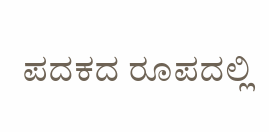ಪದಕದ ರೂಪದಲ್ಲಿ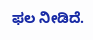ಫಲ ನೀಡಿದೆ.